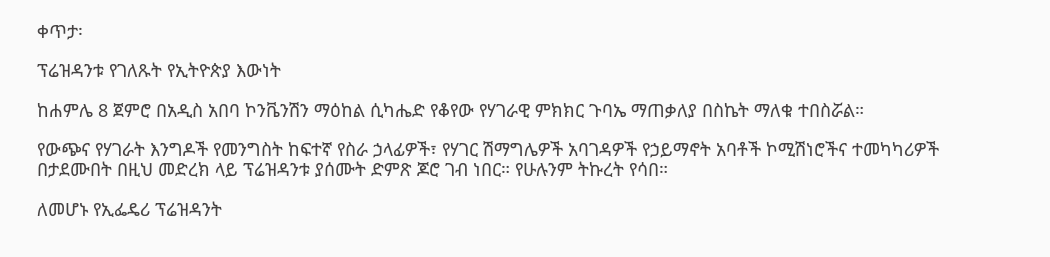ቀጥታ፡

ፕሬዝዳንቱ የገለጹት የኢትዮጵያ እውነት

ከሐምሌ 8 ጀምሮ በአዲስ አበባ ኮንቬንሽን ማዕከል ሲካሔድ የቆየው የሃገራዊ ምክክር ጉባኤ ማጠቃለያ በስኬት ማለቁ ተበስሯል።

የውጭና የሃገራት እንግዶች የመንግስት ከፍተኛ የስራ ኃላፊዎች፣ የሃገር ሽማግሌዎች አባገዳዎች የኃይማኖት አባቶች ኮሚሽነሮችና ተመካካሪዎች በታደሙበት በዚህ መድረክ ላይ ፕሬዝዳንቱ ያሰሙት ድምጽ ጆሮ ገብ ነበር። የሁሉንም ትኩረት የሳበ።

ለመሆኑ የኢፌዴሪ ፕሬዝዳንት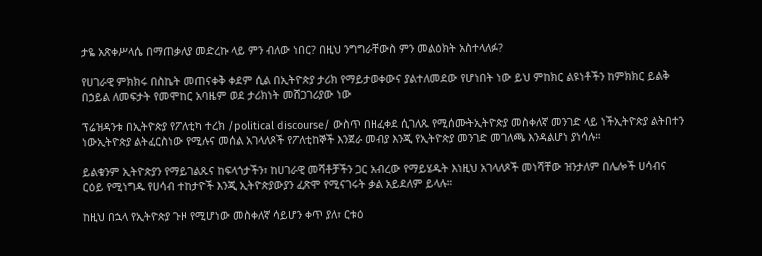ታዬ አጽቀሥላሴ በማጠቃለያ መድረኩ ላይ ምን ብለው ነበር? በዚህ ንግግራቸውስ ምን መልዕክት አስተላለፉ?

የሀገራዊ ምክክሩ በስኬት መጠናቀቅ ቀደም ሲል በኢትዮጵያ ታሪክ የማይታወቀውና ያልተለመደው የሆነበት ነው ይህ ምከክር ልዩነቶችን ከምክክር ይልቅ በኃይል ለመፍታት የመሞከር አባዜም ወደ ታሪክነት መሸጋገሪያው ነው

ፕሬዝዳንቱ በኢትዮጵያ የፖለቲካ ተረክ /political discourse/ ውስጥ በዘፈቀደ ሲገለጹ የሚሰሙትኢትዮጵያ መስቀለኛ መንገድ ላይ ነችኢትዮጵያ ልትበተን ነውኢትዮጵያ ልትፈርስነው የሚሉና መሰል አገላለጾች የፖለቲከኞች እንጀራ መብያ እንጂ የኢትዮጵያ መንገድ መገለጫ እንዳልሆነ ያነሳሉ።

ይልቁንም ኢትዮጵያን የማይገልጹና ከፍላጎታችን፣ ከሀገራዊ መሻቶቻችን ጋር አብረው የማይሄዱት እነዚህ አገላለጾች መነሻቸው ዝንታለም በሌሎች ሀሳብና ርዕይ የሚነግዱ የሀሳብ ተከታዮች እንጂ ኢትዮጵያውያን ፈጽሞ የሚናገሩት ቃል አይደለም ይላሉ።

ከዚህ በኋላ የኢትዮጵያ ጉዞ የሚሆነው መስቀለኛ ሳይሆን ቀጥ ያለ፣ ርቱዕ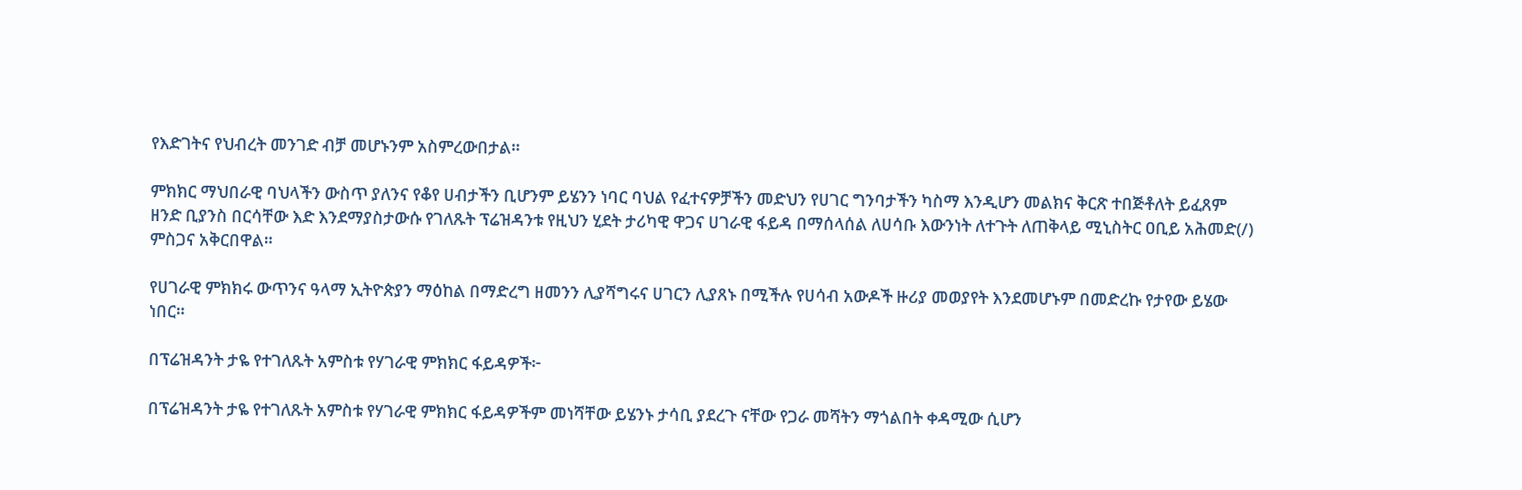የእድገትና የህብረት መንገድ ብቻ መሆኑንም አስምረውበታል።

ምክክር ማህበራዊ ባህላችን ውስጥ ያለንና የቆየ ሀብታችን ቢሆንም ይሄንን ነባር ባህል የፈተናዎቻችን መድህን የሀገር ግንባታችን ካስማ እንዲሆን መልክና ቅርጽ ተበጅቶለት ይፈጸም ዘንድ ቢያንስ በርሳቸው እድ እንደማያስታውሱ የገለጹት ፕሬዝዳንቱ የዚህን ሂደት ታሪካዊ ዋጋና ሀገራዊ ፋይዳ በማሰላሰል ለሀሳቡ እውንነት ለተጉት ለጠቅላይ ሚኒስትር ዐቢይ አሕመድ(/) ምስጋና አቅርበዋል።

የሀገራዊ ምክክሩ ውጥንና ዓላማ ኢትዮጵያን ማዕከል በማድረግ ዘመንን ሊያሻግሩና ሀገርን ሊያጸኑ በሚችሉ የሀሳብ አውዶች ዙሪያ መወያየት እንደመሆኑም በመድረኩ የታየው ይሄው ነበር።

በፕሬዝዳንት ታዬ የተገለጹት አምስቱ የሃገራዊ ምክክር ፋይዳዎች፦

በፕሬዝዳንት ታዬ የተገለጹት አምስቱ የሃገራዊ ምክክር ፋይዳዎችም መነሻቸው ይሄንኑ ታሳቢ ያደረጉ ናቸው የጋራ መሻትን ማጎልበት ቀዳሚው ሲሆን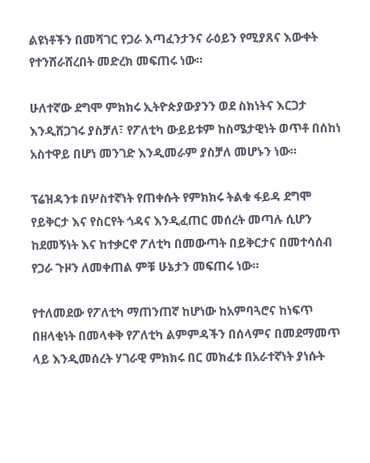ልዩነቶችን በመሻገር የጋራ እጣፈንታንና ራዕይን የሚያጸና እውቀት የተንሸራሸረበት መድረክ መፍጠሩ ነው።

ሁለተኛው ደግሞ ምክክሩ ኢትዮጵያውያንን ወደ ስክነትና እርጋታ እንዲሸጋገሩ ያስቻለ፣ የፖለቲካ ውይይቱም ከስሜታዊነት ወጥቶ በሰከነ አስተዋይ በሆነ መንገድ እንዲመራም ያስቻለ መሆኑን ነው።

ፕሬዝዳንቱ በሦስተኛነት የጠቀሱት የምክክሩ ትልቁ ፋይዳ ደግሞ የይቅርታ እና የስርየት ጎዳና እንዲፈጠር መሰረት መጣሉ ሲሆን ከደመኝነት እና ከተቃርኖ ፖለቲካ በመውጣት በይቅርታና በመተሳሰብ የጋራ ጉዞን ለመቀጠል ምቹ ሁኔታን መፍጠሩ ነው።

የተለመደው የፖለቲካ ማጠንጠኛ ከሆነው ከአምባጓሮና ከነፍጥ በዘላቂነት በመላቀቅ የፖለቲካ ልምምዳችን በሰላምና በመደማመጥ ላይ እንዲመሰረት ሃገራዊ ምክክሩ በር መክፈቱ በአራተኛነት ያነሱት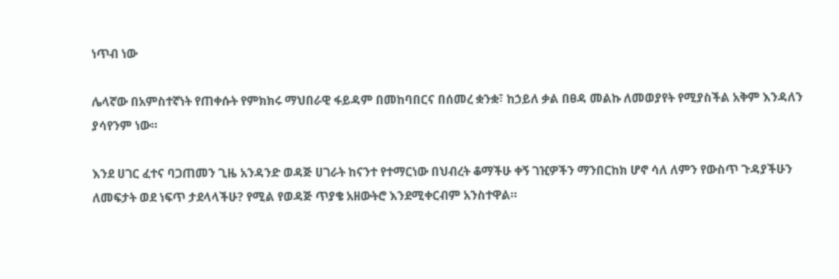ነጥብ ነው

ሌላኛው በአምስተኛነት የጠቀሱት የምክክሩ ማህበራዊ ፋይዳም በመከባበርና በሰመረ ቋንቋ፣ ከኃይለ ቃል በፀዳ መልኩ ለመወያየት የሚያስችል አቅም እንዳለን ያሳየንም ነው።

እንደ ሀገር ፈተና ባጋጠመን ጊዜ አንዳንድ ወዳጅ ሀገራት ከናንተ የተማርነው በህብረት ቆማችሁ ቀኝ ገዢዎችን ማንበርከክ ሆኖ ሳለ ለምን የውስጥ ጉዳያችሁን ለመፍታት ወደ ነፍጥ ታደላላችሁ? የሚል የወዳጅ ጥያቄ አዘውትሮ እንደሚቀርብም አንስተዋል።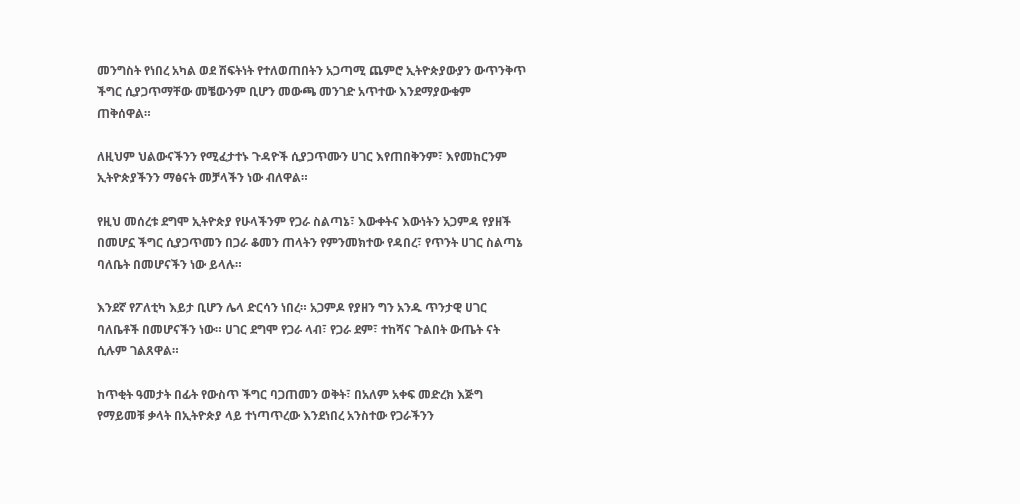መንግስት የነበረ አካል ወደ ሽፍትነት የተለወጠበትን አጋጣሚ ጨምሮ ኢትዮጵያውያን ውጥንቅጥ ችግር ሲያጋጥማቸው መቼውንም ቢሆን መውጫ መንገድ አጥተው እንደማያውቁም ጠቅሰዋል።

ለዚህም ህልውናችንን የሚፈታተኑ ጉዳዮች ሲያጋጥሙን ሀገር እየጠበቅንም፣ እየመከርንም ኢትዮጵያችንን ማፅናት መቻላችን ነው ብለዋል።

የዚህ መሰረቱ ደግሞ ኢትዮጵያ የሁላችንም የጋራ ስልጣኔ፣ እውቀትና እውነትን አጋምዳ የያዘች በመሆኗ ችግር ሲያጋጥመን በጋራ ቆመን ጠላትን የምንመክተው የዳበረ፣ የጥንት ሀገር ስልጣኔ ባለቤት በመሆናችን ነው ይላሉ።

እንደኛ የፖለቲካ እይታ ቢሆን ሌላ ድርሳን ነበረ። አጋምዶ የያዘን ግን አንዱ ጥንታዊ ሀገር ባለቤቶች በመሆናችን ነው። ሀገር ደግሞ የጋራ ላብ፣ የጋራ ደም፣ ተከሻና ጉልበት ውጤት ናት ሲሉም ገልጸዋል።

ከጥቂት ዓመታት በፊት የውስጥ ችግር ባጋጠመን ወቅት፣ በአለም አቀፍ መድረክ እጅግ የማይመቹ ቃላት በኢትዮጵያ ላይ ተነጣጥረው እንደነበረ አንስተው የጋራችንን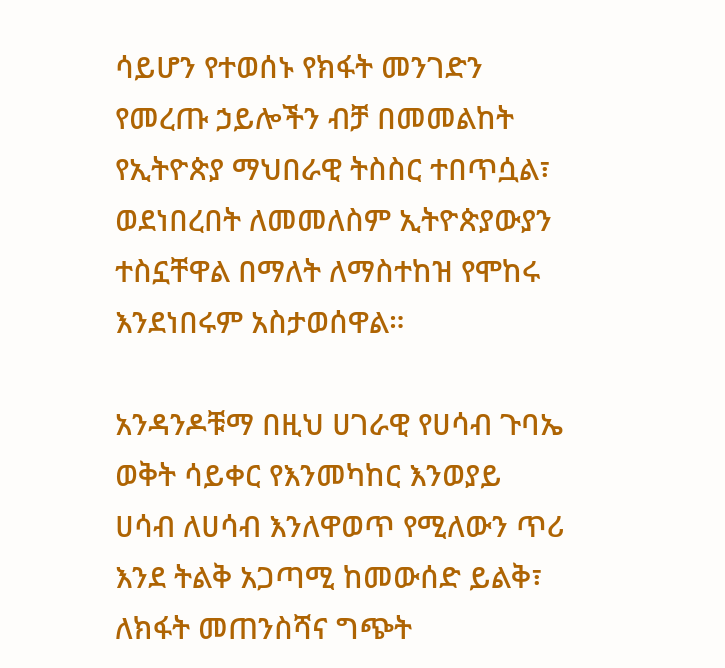ሳይሆን የተወሰኑ የክፋት መንገድን የመረጡ ኃይሎችን ብቻ በመመልከት የኢትዮጵያ ማህበራዊ ትስስር ተበጥሷል፣ ወደነበረበት ለመመለስም ኢትዮጵያውያን ተስኗቸዋል በማለት ለማስተከዝ የሞከሩ እንደነበሩም አስታወሰዋል።

አንዳንዶቹማ በዚህ ሀገራዊ የሀሳብ ጉባኤ ወቅት ሳይቀር የእንመካከር እንወያይ ሀሳብ ለሀሳብ እንለዋወጥ የሚለውን ጥሪ እንደ ትልቅ አጋጣሚ ከመውሰድ ይልቅ፣ ለክፋት መጠንስሻና ግጭት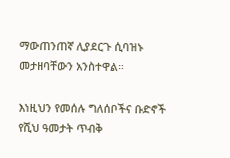ማውጠንጠኛ ሊያደርጉ ሲባዝኑ መታዘባቸውን አንስተዋል።

እነዚህን የመሰሉ ግለሰቦችና ቡድኖች የሺህ ዓመታት ጥብቅ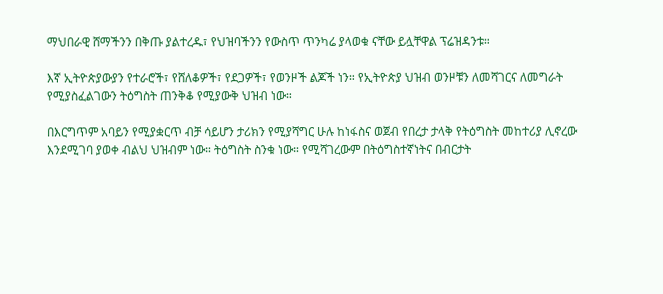ማህበራዊ ሸማችንን በቅጡ ያልተረዱ፣ የህዝባችንን የውስጥ ጥንካሬ ያላወቁ ናቸው ይሏቸዋል ፕሬዝዳንቱ።

እኛ ኢትዮጵያውያን የተራሮች፣ የሸለቆዎች፣ የደጋዎች፣ የወንዞች ልጆች ነን። የኢትዮጵያ ህዝብ ወንዞቹን ለመሻገርና ለመግራት የሚያስፈልገውን ትዕግስት ጠንቅቆ የሚያውቅ ህዝብ ነው።

በእርግጥም አባይን የሚያቋርጥ ብቻ ሳይሆን ታሪክን የሚያሻግር ሁሉ ከነፋስና ወጀብ የበረታ ታላቅ የትዕግስት መከተሪያ ሊኖረው እንደሚገባ ያወቀ ብልህ ህዝብም ነው። ትዕግስት ስንቁ ነው። የሚሻገረውም በትዕግስተኛነትና በብርታት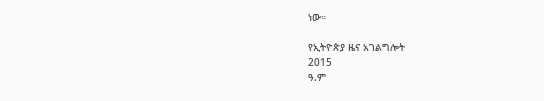ነው።

የኢትዮጵያ ዜና አገልግሎት
2015
ዓ.ም